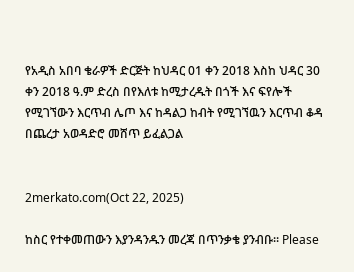የአዲስ አበባ ቄራዎች ድርጅት ከህዳር 01 ቀን 2018 እስከ ህዳር 30 ቀን 2018 ዓ.ም ድረስ በየእለቱ ከሚታረዱት በጎች እና ፍየሎች የሚገኘውን እርጥብ ሌጦ እና ከዳልጋ ከብት የሚገኘዉን እርጥብ ቆዳ በጨረታ አወዳድሮ መሸጥ ይፈልጋል


2merkato.com(Oct 22, 2025)

ከስር የተቀመጠውን እያንዳንዱን መረጃ በጥንቃቄ ያንብቡ። Please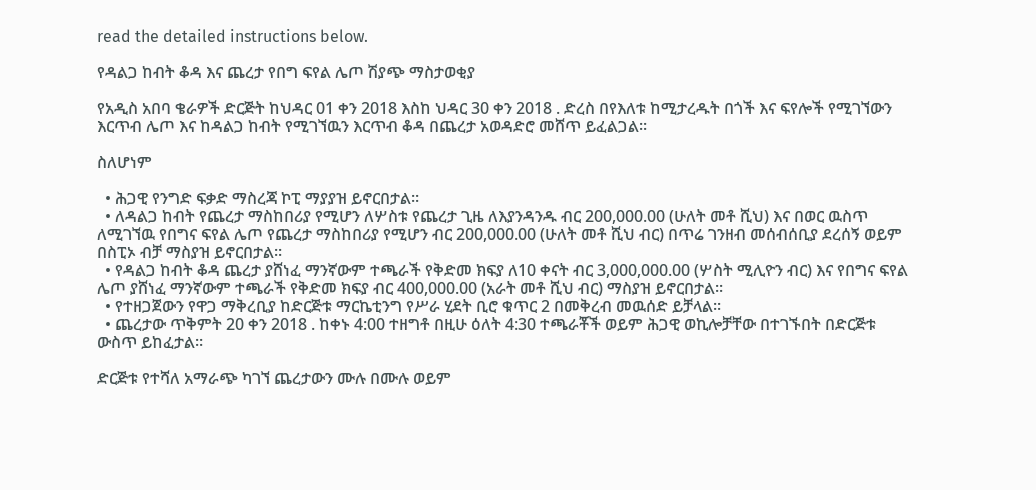read the detailed instructions below.

የዳልጋ ከብት ቆዳ እና ጨረታ የበግ ፍየል ሌጦ ሽያጭ ማስታወቂያ

የአዲስ አበባ ቄራዎች ድርጅት ከህዳር 01 ቀን 2018 እስከ ህዳር 30 ቀን 2018 . ድረስ በየእለቱ ከሚታረዱት በጎች እና ፍየሎች የሚገኘውን እርጥብ ሌጦ እና ከዳልጋ ከብት የሚገኘዉን እርጥብ ቆዳ በጨረታ አወዳድሮ መሸጥ ይፈልጋል፡፡

ስለሆነም

  • ሕጋዊ የንግድ ፍቃድ ማስረጃ ኮፒ ማያያዝ ይኖርበታል፡፡
  • ለዳልጋ ከብት የጨረታ ማስከበሪያ የሚሆን ለሦስቱ የጨረታ ጊዜ ለእያንዳንዱ ብር 200,000.00 (ሁለት መቶ ሺህ) እና በወር ዉስጥ ለሚገኘዉ የበግና ፍየል ሌጦ የጨረታ ማስከበሪያ የሚሆን ብር 200,000.00 (ሁለት መቶ ሺህ ብር) በጥሬ ገንዘብ መሰብሰቢያ ደረሰኝ ወይም በስፒኦ ብቻ ማስያዝ ይኖርበታል፡፡
  • የዳልጋ ከብት ቆዳ ጨረታ ያሸነፈ ማንኛውም ተጫራች የቅድመ ክፍያ ለ10 ቀናት ብር 3,000,000.00 (ሦስት ሚሊዮን ብር) እና የበግና ፍየል ሌጦ ያሸነፈ ማንኛውም ተጫራች የቅድመ ክፍያ ብር 400,000.00 (አራት መቶ ሺህ ብር) ማስያዝ ይኖርበታል፡፡
  • የተዘጋጀውን የዋጋ ማቅረቢያ ከድርጅቱ ማርኬቲንግ የሥራ ሂደት ቢሮ ቁጥር 2 በመቅረብ መዉሰድ ይቻላል፡፡
  • ጨረታው ጥቅምት 20 ቀን 2018 . ከቀኑ 4:00 ተዘግቶ በዚሁ ዕለት 4:30 ተጫራቾች ወይም ሕጋዊ ወኪሎቻቸው በተገኙበት በድርጅቱ ውስጥ ይከፈታል።

ድርጅቱ የተሻለ አማራጭ ካገኘ ጨረታውን ሙሉ በሙሉ ወይም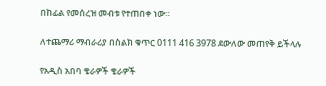በከፊል የመሰረዝ መብቱ የተጠበቀ ነው።

ለተጨማሪ ማብራሪያ በስልክ ቁጥር 0111 416 3978 ደውለው መጠየቅ ይችላሉ

የአዲስ አበባ ቄራዎች ቄራዎች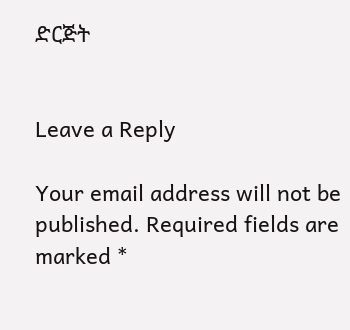ድርጅት


Leave a Reply

Your email address will not be published. Required fields are marked *